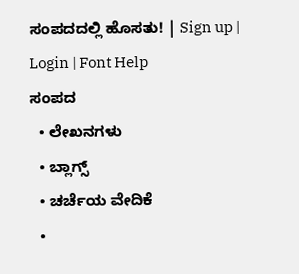ಸಂಪದದಲ್ಲಿ ಹೊಸತು! | Sign up | Login | Font Help
ಸಂಪದ
  • ಲೇಖನಗಳು
  • ಬ್ಲಾಗ್ಸ್
  • ಚರ್ಚೆಯ ವೇದಿಕೆ
  •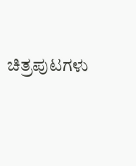ಚಿತ್ರಪುಟಗಳು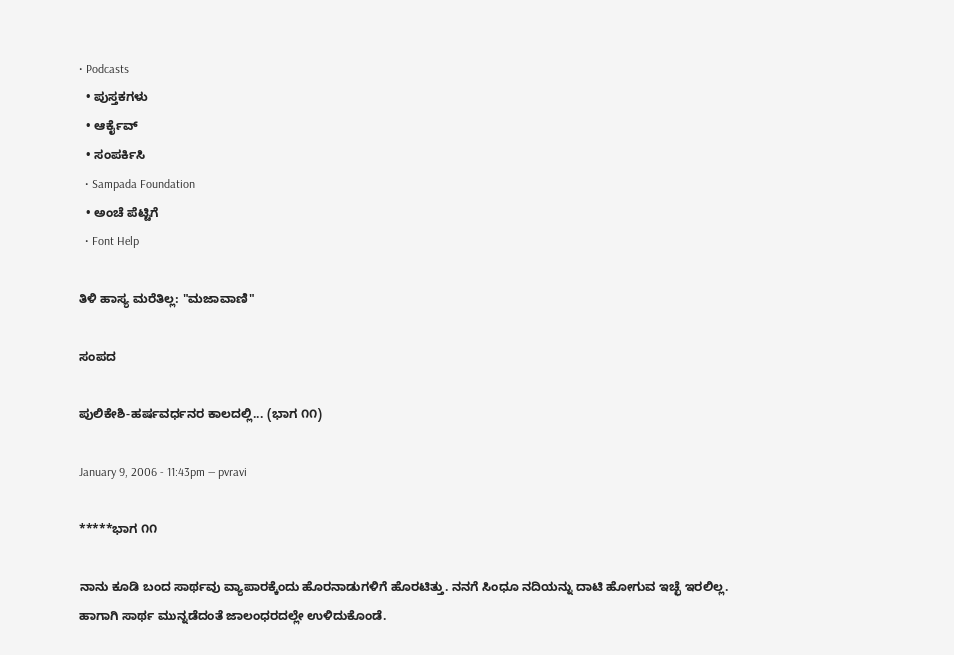• Podcasts
  • ಪುಸ್ತಕಗಳು
  • ಆರ್ಕೈವ್
  • ಸಂಪರ್ಕಿಸಿ
  • Sampada Foundation
  • ಅಂಚೆ ಪೆಟ್ಟಿಗೆ
  • Font Help

ತಿಳಿ ಹಾಸ್ಯ ಮರೆತಿಲ್ಲ: "ಮಜಾವಾಣಿ"

ಸಂಪದ

ಪುಲಿಕೇಶಿ-ಹರ್ಷವರ್ಧನರ ಕಾಲದಲ್ಲಿ... (ಭಾಗ ೧೧)

January 9, 2006 - 11:43pm — pvravi

*****ಭಾಗ ೧೧

ನಾನು ಕೂಡಿ ಬಂದ ಸಾರ್ಥವು ವ್ಯಾಪಾರಕ್ಕೆಂದು ಹೊರನಾಡುಗಳಿಗೆ ಹೊರಟಿತ್ತು. ನನಗೆ ಸಿಂಧೂ ನದಿಯನ್ನು ದಾಟಿ ಹೋಗುವ ಇಚ್ಛೆ ಇರಲಿಲ್ಲ. ಹಾಗಾಗಿ ಸಾರ್ಥ ಮುನ್ನಡೆದಂತೆ ಜಾಲಂಧರದಲ್ಲೇ ಉಳಿದುಕೊಂಡೆ.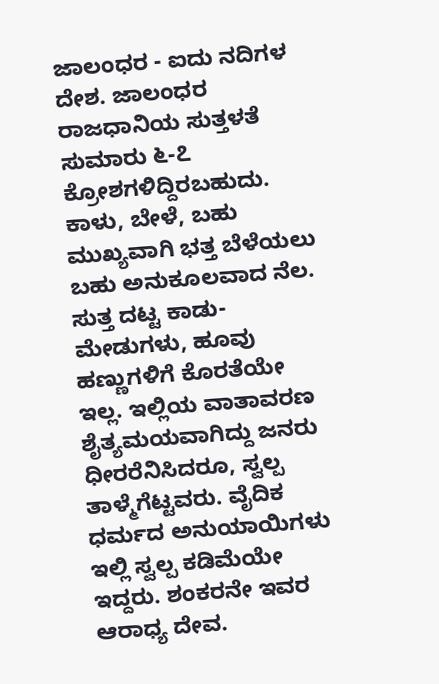ಜಾಲಂಧರ - ಐದು ನದಿಗಳ ದೇಶ. ಜಾಲಂಧರ ರಾಜಧಾನಿಯ ಸುತ್ತಳತೆ ಸುಮಾರು ೬-೭ ಕ್ರೋಶಗಳಿದ್ದಿರಬಹುದು. ಕಾಳು, ಬೇಳೆ, ಬಹು ಮುಖ್ಯವಾಗಿ ಭತ್ತ ಬೆಳೆಯಲು ಬಹು ಅನುಕೂಲವಾದ ನೆಲ. ಸುತ್ತ ದಟ್ಟ ಕಾಡು-ಮೇಡುಗಳು, ಹೂವು ಹಣ್ಣುಗಳಿಗೆ ಕೊರತೆಯೇ ಇಲ್ಲ. ಇಲ್ಲಿಯ ವಾತಾವರಣ ಶೈತ್ಯಮಯವಾಗಿದ್ದು ಜನರು ಧೀರರೆನಿಸಿದರೂ, ಸ್ವಲ್ಪ ತಾಳ್ಮೆಗೆಟ್ಟವರು. ವೈದಿಕ ಧರ್ಮದ ಅನುಯಾಯಿಗಳು ಇಲ್ಲಿ ಸ್ವಲ್ಪ ಕಡಿಮೆಯೇ ಇದ್ದರು. ಶಂಕರನೇ ಇವರ ಆರಾಧ್ಯ ದೇವ.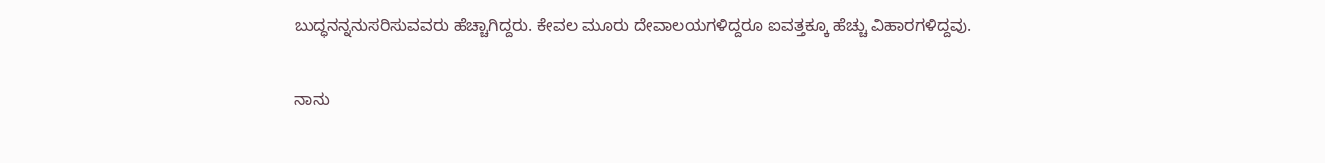ಬುದ್ಧನನ್ನನುಸರಿಸುವವರು ಹೆಚ್ಚಾಗಿದ್ದರು. ಕೇವಲ ಮೂರು ದೇವಾಲಯಗಳಿದ್ದರೂ ಐವತ್ತಕ್ಕೂ ಹೆಚ್ಚು ವಿಹಾರಗಳಿದ್ದವು.

ನಾನು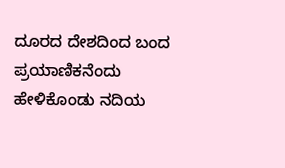ದೂರದ ದೇಶದಿಂದ ಬಂದ ಪ್ರಯಾಣಿಕನೆಂದು ಹೇಳಿಕೊಂಡು ನದಿಯ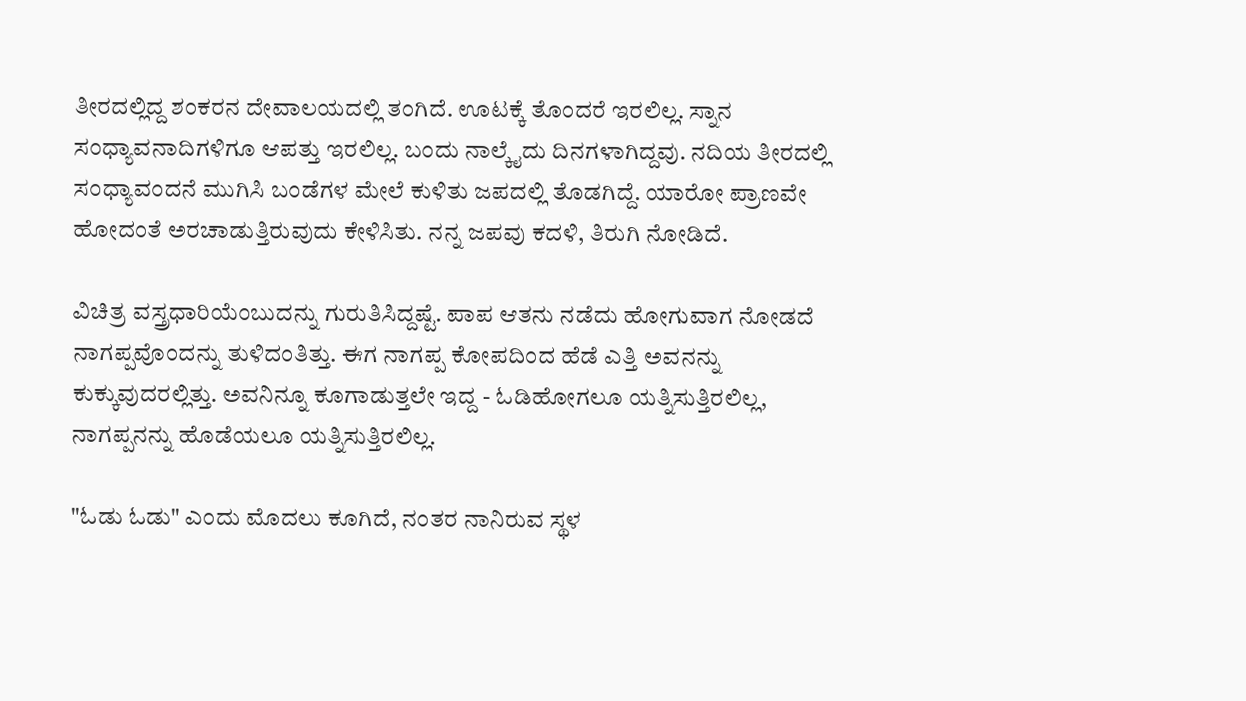ತೀರದಲ್ಲಿದ್ದ ಶಂಕರನ ದೇವಾಲಯದಲ್ಲಿ ತಂಗಿದೆ. ಊಟಕ್ಕೆ ತೊಂದರೆ ಇರಲಿಲ್ಲ. ಸ್ನಾನ ಸಂಧ್ಯಾವನಾದಿಗಳಿಗೂ ಆಪತ್ತು ಇರಲಿಲ್ಲ. ಬಂದು ನಾಲ್ಕೈದು ದಿನಗಳಾಗಿದ್ದವು. ನದಿಯ ತೀರದಲ್ಲಿ ಸಂಧ್ಯಾವಂದನೆ ಮುಗಿಸಿ ಬಂಡೆಗಳ ಮೇಲೆ ಕುಳಿತು ಜಪದಲ್ಲಿ ತೊಡಗಿದ್ದೆ. ಯಾರೋ ಪ್ರಾಣವೇ ಹೋದಂತೆ ಅರಚಾಡುತ್ತಿರುವುದು ಕೇಳಿಸಿತು. ನನ್ನ ಜಪವು ಕದಳಿ, ತಿರುಗಿ ನೋಡಿದೆ.

ವಿಚಿತ್ರ ವಸ್ತ್ರಧಾರಿಯೆಂಬುದನ್ನು ಗುರುತಿಸಿದ್ದಷ್ಟೆ. ಪಾಪ ಆತನು ನಡೆದು ಹೋಗುವಾಗ ನೋಡದೆ ನಾಗಪ್ಪವೊಂದನ್ನು ತುಳಿದಂತಿತ್ತು. ಈಗ ನಾಗಪ್ಪ ಕೋಪದಿಂದ ಹೆಡೆ ಎತ್ತಿ ಅವನನ್ನು ಕುಕ್ಕುವುದರಲ್ಲಿತ್ತು. ಅವನಿನ್ನೂ ಕೂಗಾಡುತ್ತಲೇ ಇದ್ದ - ಓಡಿಹೋಗಲೂ ಯತ್ನಿಸುತ್ತಿರಲಿಲ್ಲ, ನಾಗಪ್ಪನನ್ನು ಹೊಡೆಯಲೂ ಯತ್ನಿಸುತ್ತಿರಲಿಲ್ಲ.

"ಓಡು ಓಡು" ಎಂದು ಮೊದಲು ಕೂಗಿದೆ, ನಂತರ ನಾನಿರುವ ಸ್ಥಳ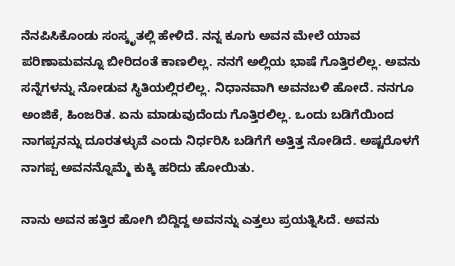ನೆನಪಿಸಿಕೊಂಡು ಸಂಸ್ಕೃತಲ್ಲಿ ಹೇಳಿದೆ. ನನ್ನ ಕೂಗು ಅವನ ಮೇಲೆ ಯಾವ ಪರಿಣಾಮವನ್ನೂ ಬೀರಿದಂತೆ ಕಾಣಲಿಲ್ಲ. ನನಗೆ ಅಲ್ಲಿಯ ಭಾಷೆ ಗೊತ್ತಿರಲಿಲ್ಲ. ಅವನು ಸನ್ನೆಗಳನ್ನು ನೋಡುವ ಸ್ಥಿತಿಯಲ್ಲಿರಲಿಲ್ಲ. ನಿಧಾನವಾಗಿ ಅವನಬಳಿ ಹೋದೆ. ನನಗೂ ಅಂಜಿಕೆ, ಹಿಂಜರಿತ. ಏನು ಮಾಡುವುದೆಂದು ಗೊತ್ತಿರಲಿಲ್ಲ. ಒಂದು ಬಡಿಗೆಯಿಂದ ನಾಗಪ್ಪನನ್ನು ದೂರತಳ್ಳುವೆ ಎಂದು ನಿರ್ಧರಿಸಿ ಬಡಿಗೆಗೆ ಅತ್ತಿತ್ತ ನೋಡಿದೆ. ಅಷ್ಟರೊಳಗೆ ನಾಗಪ್ಪ ಅವನನ್ನೊಮ್ಮೆ ಕುಕ್ಕಿ ಹರಿದು ಹೋಯಿತು.

ನಾನು ಅವನ ಹತ್ತಿರ ಹೋಗಿ ಬಿದ್ದಿದ್ದ ಅವನನ್ನು ಎತ್ತಲು ಪ್ರಯತ್ನಿಸಿದೆ. ಅವನು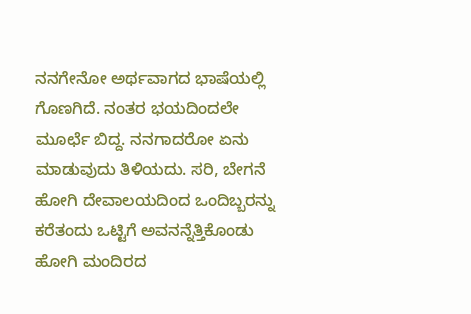ನನಗೇನೋ ಅರ್ಥವಾಗದ ಭಾಷೆಯಲ್ಲಿ ಗೊಣಗಿದೆ. ನಂತರ ಭಯದಿಂದಲೇ ಮೂರ್ಛೆ ಬಿದ್ದ. ನನಗಾದರೋ ಏನು ಮಾಡುವುದು ತಿಳಿಯದು. ಸರಿ, ಬೇಗನೆ ಹೋಗಿ ದೇವಾಲಯದಿಂದ ಒಂದಿಬ್ಬರನ್ನು ಕರೆತಂದು ಒಟ್ಟಿಗೆ ಅವನನ್ನೆತ್ತಿಕೊಂಡು ಹೋಗಿ ಮಂದಿರದ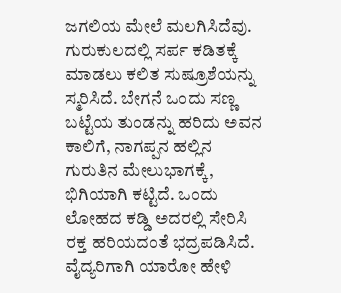ಜಗಲಿಯ ಮೇಲೆ ಮಲಗಿಸಿದೆವು. ಗುರುಕುಲದಲ್ಲಿ ಸರ್ಪ ಕಡಿತಕ್ಕೆ ಮಾಡಲು ಕಲಿತ ಸುಷ್ರೂಶೆಯನ್ನು ಸ್ಮರಿಸಿದೆ. ಬೇಗನೆ ಒಂದು ಸಣ್ಣ ಬಟ್ಟೆಯ ತುಂಡನ್ನು ಹರಿದು ಅವನ ಕಾಲಿಗೆ, ನಾಗಪ್ಪನ ಹಲ್ಲಿನ ಗುರುತಿನ ಮೇಲುಭಾಗಕ್ಕೆ, ಭಿಗಿಯಾಗಿ ಕಟ್ಟಿದೆ. ಒಂದು ಲೋಹದ ಕಡ್ಡಿ ಅದರಲ್ಲಿ ಸೇರಿಸಿ ರಕ್ತ ಹರಿಯದಂತೆ ಭದ್ರಪಡಿಸಿದೆ. ವೈದ್ಯರಿಗಾಗಿ ಯಾರೋ ಹೇಳಿ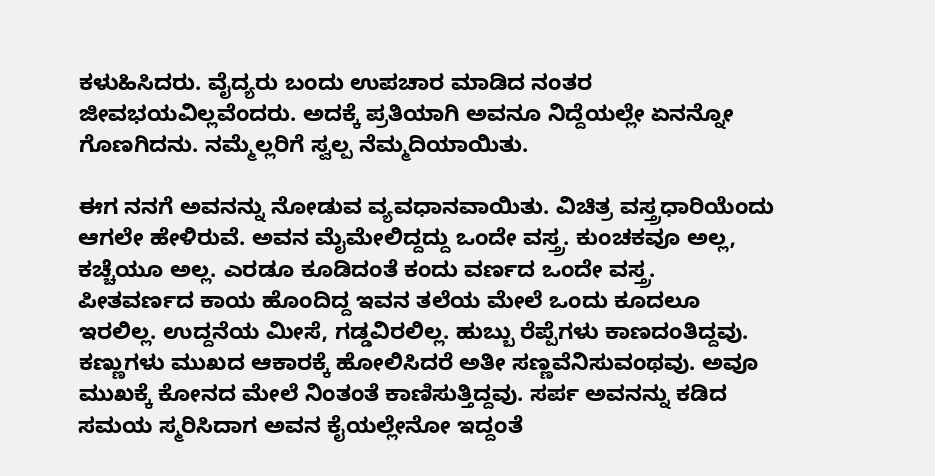ಕಳುಹಿಸಿದರು. ವೈದ್ಯರು ಬಂದು ಉಪಚಾರ ಮಾಡಿದ ನಂತರ ಜೀವಭಯವಿಲ್ಲವೆಂದರು. ಅದಕ್ಕೆ ಪ್ರತಿಯಾಗಿ ಅವನೂ ನಿದ್ದೆಯಲ್ಲೇ ಏನನ್ನೋ ಗೊಣಗಿದನು. ನಮ್ಮೆಲ್ಲರಿಗೆ ಸ್ವಲ್ಪ ನೆಮ್ಮದಿಯಾಯಿತು.

ಈಗ ನನಗೆ ಅವನನ್ನು ನೋಡುವ ವ್ಯವಧಾನವಾಯಿತು. ವಿಚಿತ್ರ ವಸ್ತ್ರಧಾರಿಯೆಂದು ಆಗಲೇ ಹೇಳಿರುವೆ. ಅವನ ಮೈಮೇಲಿದ್ದದ್ದು ಒಂದೇ ವಸ್ತ್ರ. ಕುಂಚಕವೂ ಅಲ್ಲ, ಕಚ್ಚೆಯೂ ಅಲ್ಲ. ಎರಡೂ ಕೂಡಿದಂತೆ ಕಂದು ವರ್ಣದ ಒಂದೇ ವಸ್ತ್ರ. ಪೀತವರ್ಣದ ಕಾಯ ಹೊಂದಿದ್ದ ಇವನ ತಲೆಯ ಮೇಲೆ ಒಂದು ಕೂದಲೂ ಇರಲಿಲ್ಲ. ಉದ್ದನೆಯ ಮೀಸೆ, ಗಡ್ಡವಿರಲಿಲ್ಲ. ಹುಬ್ಬು ರೆಪ್ಪೆಗಳು ಕಾಣದಂತಿದ್ದವು. ಕಣ್ಣುಗಳು ಮುಖದ ಆಕಾರಕ್ಕೆ ಹೋಲಿಸಿದರೆ ಅತೀ ಸಣ್ಣವೆನಿಸುವಂಥವು. ಅವೂ ಮುಖಕ್ಕೆ ಕೋನದ ಮೇಲೆ ನಿಂತಂತೆ ಕಾಣಿಸುತ್ತಿದ್ದವು. ಸರ್ಪ ಅವನನ್ನು ಕಡಿದ ಸಮಯ ಸ್ಮರಿಸಿದಾಗ ಅವನ ಕೈಯಲ್ಲೇನೋ ಇದ್ದಂತೆ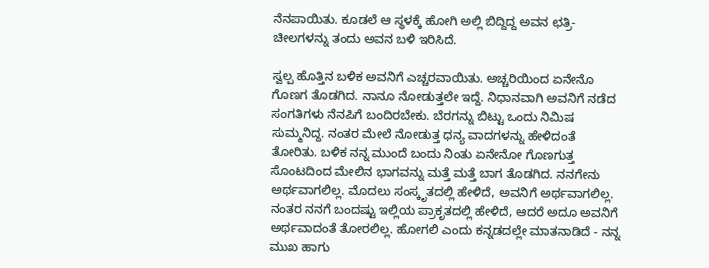ನೆನಪಾಯಿತು. ಕೂಡಲೆ ಆ ಸ್ಥಳಕ್ಕೆ ಹೋಗಿ ಅಲ್ಲಿ ಬಿದ್ದಿದ್ದ ಅವನ ಛತ್ರಿ-ಚೀಲಗಳನ್ನು ತಂದು ಅವನ ಬಳಿ ಇರಿಸಿದೆ.

ಸ್ವಲ್ಪ ಹೊತ್ತಿನ ಬಳಿಕ ಅವನಿಗೆ ಎಚ್ಚರವಾಯಿತು. ಅಚ್ಚರಿಯಿಂದ ಏನೇನೊ ಗೊಣಗ ತೊಡಗಿದ. ನಾನೂ ನೋಡುತ್ತಲೇ ಇದ್ದೆ. ನಿಧಾನವಾಗಿ ಅವನಿಗೆ ನಡೆದ ಸಂಗತಿಗಳು ನೆನಪಿಗೆ ಬಂದಿರಬೇಕು. ಬೆರಗನ್ನು ಬಿಟ್ಟು ಒಂದು ನಿಮಿಷ ಸುಮ್ಮನಿದ್ದ. ನಂತರ ಮೇಲೆ ನೋಡುತ್ತ ಧನ್ಯ ವಾದಗಳನ್ನು ಹೇಳಿದಂತೆ ತೋರಿತು. ಬಳಿಕ ನನ್ನ ಮುಂದೆ ಬಂದು ನಿಂತು ಏನೇನೋ ಗೊಣಗುತ್ತ ಸೊಂಟದಿಂದ ಮೇಲಿನ ಭಾಗವನ್ನು ಮತ್ತೆ ಮತ್ತೆ ಬಾಗ ತೊಡಗಿದ. ನನಗೇನು ಅರ್ಥವಾಗಲಿಲ್ಲ. ಮೊದಲು ಸಂಸ್ಕೃತದಲ್ಲಿ ಹೇಳಿದೆ, ಅವನಿಗೆ ಅರ್ಥವಾಗಲಿಲ್ಲ. ನಂತರ ನನಗೆ ಬಂದಷ್ಟು ಇಲ್ಲಿಯ ಪ್ರಾಕೃತದಲ್ಲಿ ಹೇಳಿದೆ, ಆದರೆ ಅದೂ ಅವನಿಗೆ ಅರ್ಥವಾದಂತೆ ತೋರಲಿಲ್ಲ. ಹೋಗಲಿ ಎಂದು ಕನ್ನಡದಲ್ಲೇ ಮಾತನಾಡಿದೆ - ನನ್ನ ಮುಖ ಹಾಗು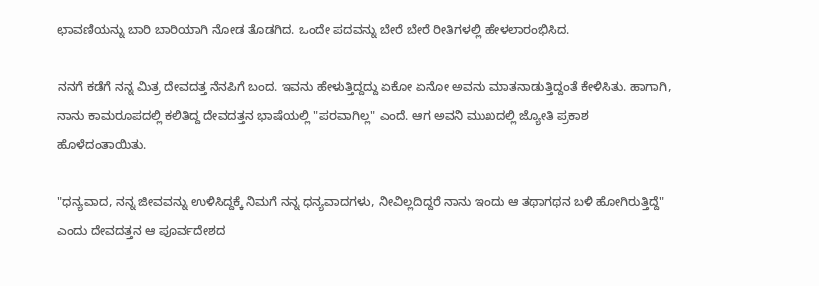ಛಾವಣಿಯನ್ನು ಬಾರಿ ಬಾರಿಯಾಗಿ ನೋಡ ತೊಡಗಿದ. ಒಂದೇ ಪದವನ್ನು ಬೇರೆ ಬೇರೆ ರೀತಿಗಳಲ್ಲಿ ಹೇಳಲಾರಂಭಿಸಿದ.

ನನಗೆ ಕಡೆಗೆ ನನ್ನ ಮಿತ್ರ ದೇವದತ್ತ ನೆನಪಿಗೆ ಬಂದ. ಇವನು ಹೇಳುತ್ತಿದ್ದದ್ದು ಏಕೋ ಏನೋ ಅವನು ಮಾತನಾಡುತ್ತಿದ್ದಂತೆ ಕೇಳಿಸಿತು. ಹಾಗಾಗಿ, ನಾನು ಕಾಮರೂಪದಲ್ಲಿ ಕಲಿತಿದ್ದ ದೇವದತ್ತನ ಭಾಷೆಯಲ್ಲಿ "ಪರವಾಗಿಲ್ಲ" ಎಂದೆ. ಆಗ ಅವನಿ ಮುಖದಲ್ಲಿ ಜ್ಯೋತಿ ಪ್ರಕಾಶ ಹೊಳೆದಂತಾಯಿತು.

"ಧನ್ಯವಾದ, ನನ್ನ ಜೀವವನ್ನು ಉಳಿಸಿದ್ದಕ್ಕೆ ನಿಮಗೆ ನನ್ನ ಧನ್ಯವಾದಗಳು, ನೀವಿಲ್ಲದಿದ್ದರೆ ನಾನು ಇಂದು ಆ ತಥಾಗಥನ ಬಳಿ ಹೋಗಿರುತ್ತಿದ್ದೆ" ಎಂದು ದೇವದತ್ತನ ಆ ಪೂರ್ವದೇಶದ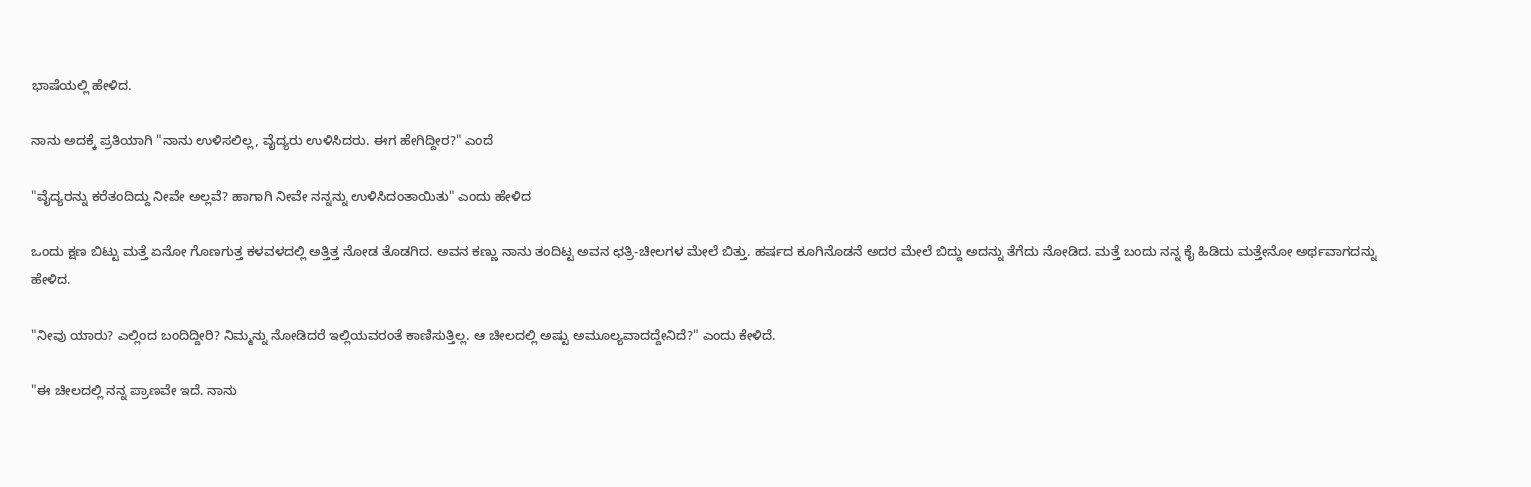ಭಾಷೆಯಲ್ಲಿ ಹೇಳಿದ.

ನಾನು ಅದಕ್ಕೆ ಪ್ರತಿಯಾಗಿ "ನಾನು ಉಳಿಸಲಿಲ್ಲ, ವೈದ್ಯರು ಉಳಿಸಿದರು. ಈಗ ಹೇಗಿದ್ದೀರ?" ಎಂದೆ

"ವೈದ್ಯರನ್ನು ಕರೆತಂದಿದ್ದು ನೀವೇ ಅಲ್ಲವೆ? ಹಾಗಾಗಿ ನೀವೇ ನನ್ನನ್ನು ಉಳಿಸಿದಂತಾಯಿತು" ಎಂದು ಹೇಳಿದ

ಒಂದು ಕ್ಷಣ ಬಿಟ್ಟು ಮತ್ತೆ ಏನೋ ಗೊಣಗುತ್ತ ಕಳವಳದಲ್ಲಿ ಅತ್ತಿತ್ತ ನೋಡ ತೊಡಗಿದ. ಅವನ ಕಣ್ಣು ನಾನು ತಂದಿಟ್ಟ ಅವನ ಛತ್ರಿ-ಚೀಲಗಳ ಮೇಲೆ ಬಿತ್ತು. ಹರ್ಷದ ಕೂಗಿನೊಡನೆ ಅದರ ಮೇಲೆ ಬಿದ್ದು ಅದನ್ನು ತೆಗೆದು ನೋಡಿದ. ಮತ್ತೆ ಬಂದು ನನ್ನ ಕೈ ಹಿಡಿದು ಮತ್ತೇನೋ ಅರ್ಥವಾಗದನ್ನು ಹೇಳಿದ.

"ನೀವು ಯಾರು? ಎಲ್ಲಿಂದ ಬಂದಿದ್ದೀರಿ? ನಿಮ್ಮನ್ನು ನೋಡಿದರೆ ಇಲ್ಲಿಯವರಂತೆ ಕಾಣಿಸುತ್ತಿಲ್ಲ. ಆ ಚೀಲದಲ್ಲಿ ಅಷ್ಟು ಅಮೂಲ್ಯವಾದದ್ದೇನಿದೆ?" ಎಂದು ಕೇಳಿದೆ.

"ಈ ಚೀಲದಲ್ಲಿ ನನ್ನ ಪ್ರಾಣವೇ ಇದೆ. ನಾನು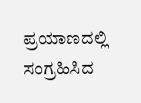ಪ್ರಯಾಣದಲ್ಲಿ ಸಂಗ್ರಹಿಸಿದ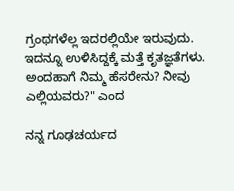ಗ್ರಂಥಗಳೆಲ್ಲ ಇದರಲ್ಲಿಯೇ ಇರುವುದು. ಇದನ್ನೂ ಉಳಿಸಿದ್ದಕ್ಕೆ ಮತ್ತೆ ಕೃತಜ್ಞತೆಗಳು. ಅಂದಹಾಗೆ ನಿಮ್ಮ ಹೆಸರೇನು? ನೀವು ಎಲ್ಲಿಯವರು?" ಎಂದ

ನನ್ನ ಗೂಢಚರ್ಯದ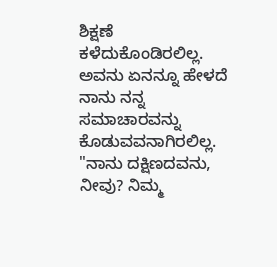ಶಿಕ್ಷಣೆ ಕಳೆದುಕೊಂಡಿರಲಿಲ್ಲ. ಅವನು ಏನನ್ನೂ ಹೇಳದೆ ನಾನು ನನ್ನ ಸಮಾಚಾರವನ್ನು ಕೊಡುವವನಾಗಿರಲಿಲ್ಲ. "ನಾನು ದಕ್ಷಿಣದವನು, ನೀವು? ನಿಮ್ಮ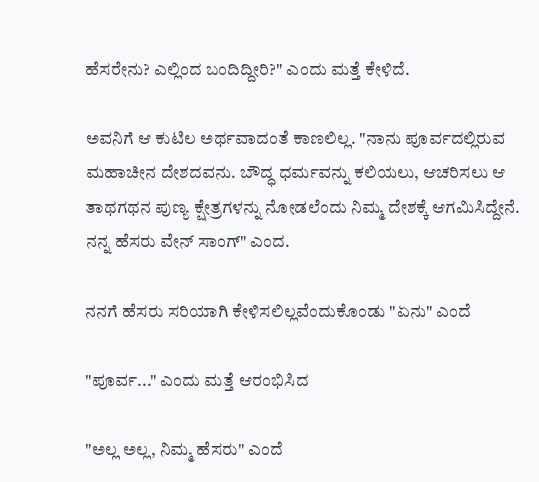ಹೆಸರೇನು? ಎಲ್ಲಿಂದ ಬಂದಿದ್ದೀರಿ?" ಎಂದು ಮತ್ತೆ ಕೇಳಿದೆ.

ಅವನಿಗೆ ಆ ಕುಟಿಲ ಅರ್ಥವಾದಂತೆ ಕಾಣಲಿಲ್ಲ. "ನಾನು ಪೂರ್ವದಲ್ಲಿರುವ ಮಹಾಚೀನ ದೇಶದವನು. ಬೌದ್ಧ ಧರ್ಮವನ್ನು ಕಲಿಯಲು, ಆಚರಿಸಲು ಆ ತಾಥಗಥನ ಪುಣ್ಯ ಕ್ಷೇತ್ರಗಳನ್ನು ನೋಡಲೆಂದು ನಿಮ್ಮ ದೇಶಕ್ಕೆ ಆಗಮಿಸಿದ್ದೇನೆ. ನನ್ನ ಹೆಸರು ವೇನ್ ಸಾಂಗ್" ಎಂದ.

ನನಗೆ ಹೆಸರು ಸರಿಯಾಗಿ ಕೇಳಿಸಲಿಲ್ಲವೆಂದುಕೊಂಡು "ಏನು" ಎಂದೆ

"ಪೂರ್ವ..." ಎಂದು ಮತ್ತೆ ಆರಂಭಿಸಿದ

"ಅಲ್ಲ ಅಲ್ಲ, ನಿಮ್ಮ ಹೆಸರು" ಎಂದೆ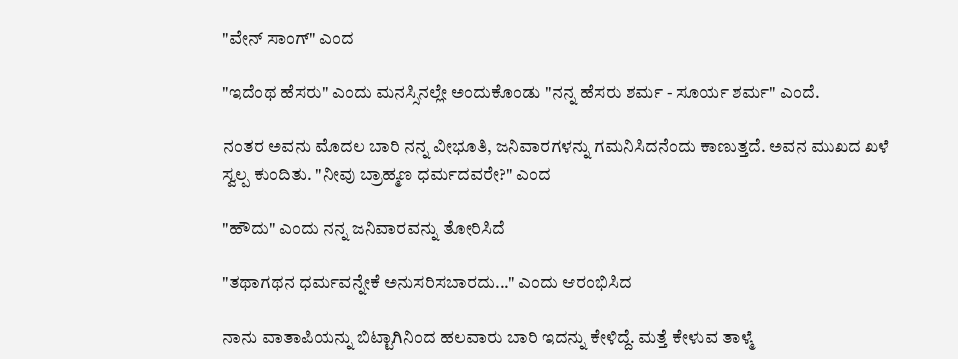"ವೇನ್ ಸಾಂಗ್" ಎಂದ

"ಇದೆಂಥ ಹೆಸರು" ಎಂದು ಮನಸ್ಸಿನಲ್ಲೇ ಅಂದುಕೊಂಡು "ನನ್ನ ಹೆಸರು ಶರ್ಮ - ಸೂರ್ಯ ಶರ್ಮ" ಎಂದೆ.

ನಂತರ ಅವನು ಮೊದಲ ಬಾರಿ ನನ್ನ ವೀಭೂತಿ, ಜನಿವಾರಗಳನ್ನು ಗಮನಿಸಿದನೆಂದು ಕಾಣುತ್ತದೆ. ಅವನ ಮುಖದ ಖಳೆ ಸ್ವಲ್ಪ ಕುಂದಿತು. "ನೀವು ಬ್ರಾಹ್ಮಣ ಧರ್ಮದವರೇ?" ಎಂದ

"ಹೌದು" ಎಂದು ನನ್ನ ಜನಿವಾರವನ್ನು ತೋರಿಸಿದೆ

"ತಥಾಗಥನ ಧರ್ಮವನ್ನೇಕೆ ಅನುಸರಿಸಬಾರದು..." ಎಂದು ಆರಂಭಿಸಿದ

ನಾನು ವಾತಾಪಿಯನ್ನು ಬಿಟ್ಟಾಗಿನಿಂದ ಹಲವಾರು ಬಾರಿ ಇದನ್ನು ಕೇಳಿದ್ದೆ. ಮತ್ತೆ ಕೇಳುವ ತಾಳ್ಮೆ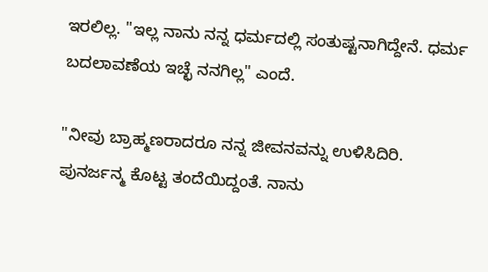ಇರಲಿಲ್ಲ. "ಇಲ್ಲ ನಾನು ನನ್ನ ಧರ್ಮದಲ್ಲಿ ಸಂತುಷ್ಟನಾಗಿದ್ದೇನೆ. ಧರ್ಮ ಬದಲಾವಣೆಯ ಇಚ್ಛೆ ನನಗಿಲ್ಲ" ಎಂದೆ.

"ನೀವು ಬ್ರಾಹ್ಮಣರಾದರೂ ನನ್ನ ಜೀವನವನ್ನು ಉಳಿಸಿದಿರಿ. ಪುನರ್ಜನ್ಮ ಕೊಟ್ಟ ತಂದೆಯಿದ್ದಂತೆ. ನಾನು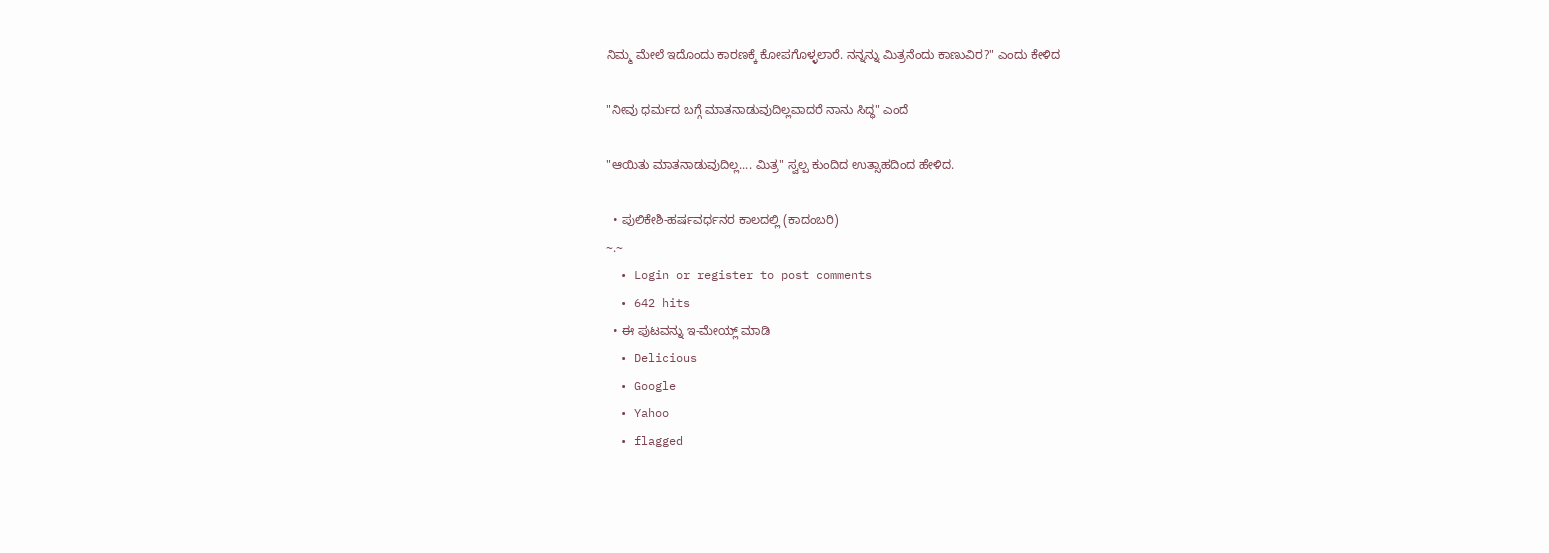ನಿಮ್ಮ ಮೇಲೆ ಇದೊಂದು ಕಾರಣಕ್ಕೆ ಕೋಪಗೊಳ್ಳಲಾರೆ. ನನ್ನನ್ನು ಮಿತ್ರನೆಂದು ಕಾಣುವಿರ?" ಎಂದು ಕೇಳಿದ

"ನೀವು ಧರ್ಮದ ಬಗ್ಗೆ ಮಾತನಾಡುವುದಿಲ್ಲವಾದರೆ ನಾನು ಸಿದ್ಧ" ಎಂದೆ

"ಆಯಿತು ಮಾತನಾಡುವುದಿಲ್ಲ.... ಮಿತ್ರ" ಸ್ವಲ್ಪ ಕುಂದಿದ ಉತ್ಸಾಹದಿಂದ ಹೇಳಿದ.

  • ಪುಲಿಕೇಶಿ-ಹರ್ಷವರ್ಧನರ ಕಾಲದಲ್ಲಿ (ಕಾದಂಬರಿ)
~.~
  • Login or register to post comments
  • 642 hits
  • ಈ ಪುಟವನ್ನು ಇ-ಮೇಯ್ಲ್ ಮಾಡಿ
  • Delicious
  • Google
  • Yahoo
  • flagged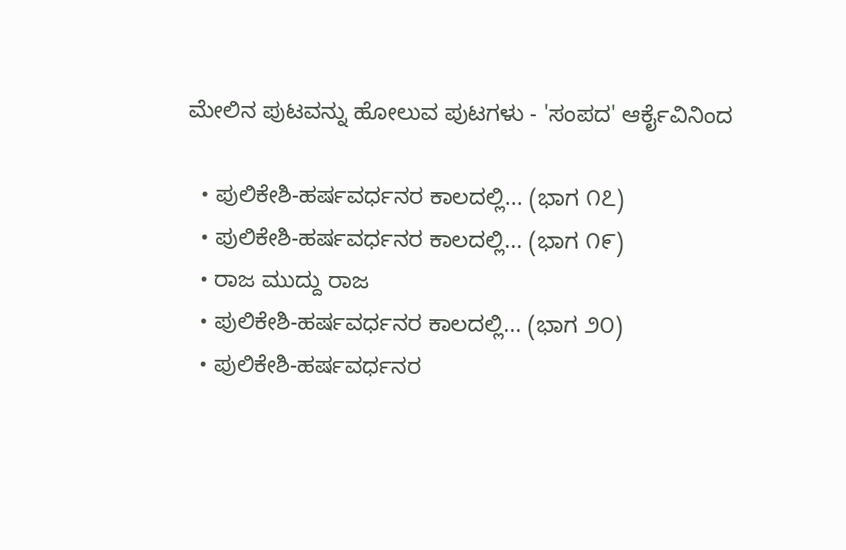ಮೇಲಿನ ಪುಟವನ್ನು ಹೋಲುವ ಪುಟಗಳು - 'ಸಂಪದ' ಆರ್ಕೈವಿನಿಂದ

  • ಪುಲಿಕೇಶಿ-ಹರ್ಷವರ್ಧನರ ಕಾಲದಲ್ಲಿ... (ಭಾಗ ೧೭)
  • ಪುಲಿಕೇಶಿ-ಹರ್ಷವರ್ಧನರ ಕಾಲದಲ್ಲಿ... (ಭಾಗ ೧೯)
  • ರಾಜ ಮುದ್ದು ರಾಜ
  • ಪುಲಿಕೇಶಿ-ಹರ್ಷವರ್ಧನರ ಕಾಲದಲ್ಲಿ... (ಭಾಗ ೨೦)
  • ಪುಲಿಕೇಶಿ-ಹರ್ಷವರ್ಧನರ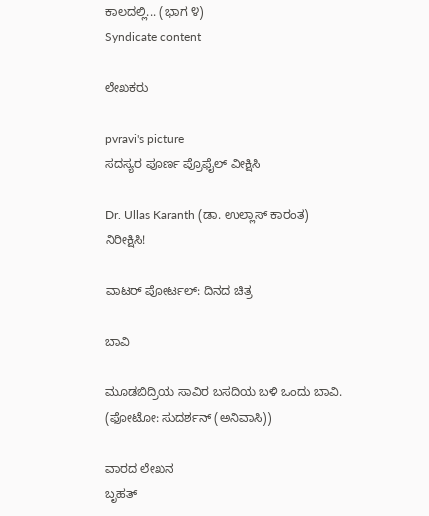ಕಾಲದಲ್ಲಿ... (ಭಾಗ ೪)
Syndicate content

ಲೇಖಕರು

pvravi's picture
ಸದಸ್ಯರ ಪೂರ್ಣ ಪ್ರೊಫೈಲ್ ವೀಕ್ಷಿಸಿ

Dr. Ullas Karanth (ಡಾ. ಉಲ್ಲಾಸ್ ಕಾರಂತ)
ನಿರೀಕ್ಷಿಸಿ!

ವಾಟರ್ ಪೋರ್ಟಲ್: ದಿನದ ಚಿತ್ರ

ಬಾವಿ

ಮೂಡಬಿದ್ರಿಯ ಸಾವಿರ ಬಸದಿಯ ಬಳಿ ಒಂದು ಬಾವಿ.
(ಫೋಟೋ: ಸುದರ್ಶನ್ (ಅನಿವಾಸಿ))

ವಾರದ ಲೇಖನ
ಬೃಹತ್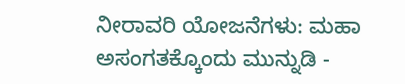ನೀರಾವರಿ ಯೋಜನೆಗಳು: ಮಹಾ ಅಸಂಗತಕ್ಕೊಂದು ಮುನ್ನುಡಿ -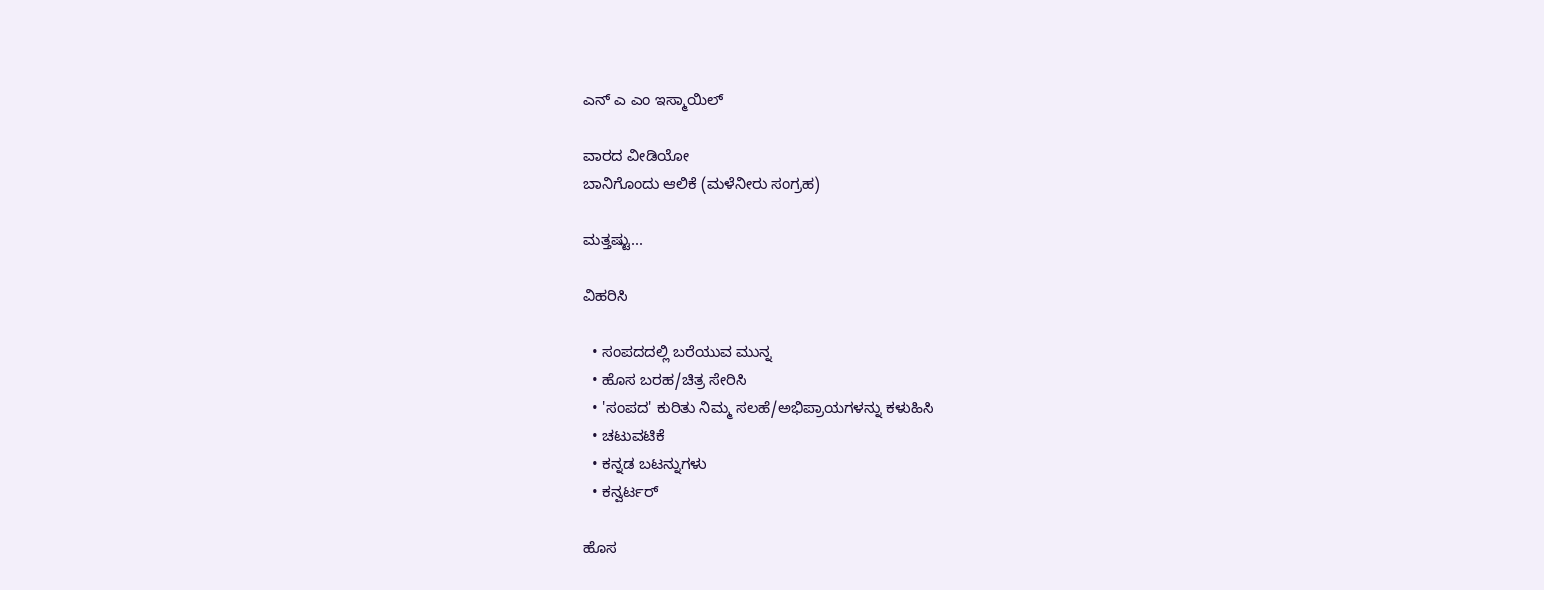ಎನ್ ಎ ಎಂ ಇಸ್ಮಾಯಿಲ್

ವಾರದ ವೀಡಿಯೋ
ಬಾನಿಗೊಂದು ಆಲಿಕೆ (ಮಳೆನೀರು ಸಂಗ್ರಹ)

ಮತ್ತಷ್ಟು...

ವಿಹರಿಸಿ

  • ಸಂಪದದಲ್ಲಿ ಬರೆಯುವ ಮುನ್ನ
  • ಹೊಸ ಬರಹ/ಚಿತ್ರ ಸೇರಿಸಿ
  • 'ಸಂಪದ' ಕುರಿತು ನಿಮ್ಮ ಸಲಹೆ/ಅಭಿಪ್ರಾಯಗಳನ್ನು ಕಳುಹಿಸಿ
  • ಚಟುವಟಿಕೆ
  • ಕನ್ನಡ ಬಟನ್ನುಗಳು
  • ಕನ್ವರ್ಟರ್

ಹೊಸ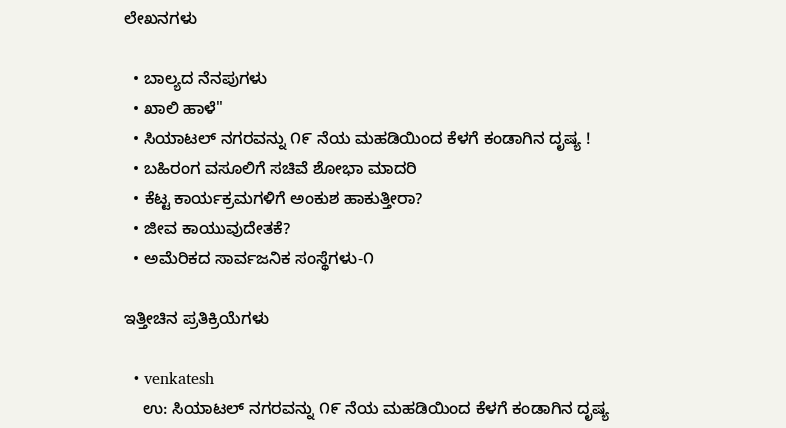ಲೇಖನಗಳು

  • ಬಾಲ್ಯದ ನೆನಪುಗಳು
  • ಖಾಲಿ ಹಾಳೆ"
  • ಸಿಯಾಟಲ್ ನಗರವನ್ನು ೧೯ ನೆಯ ಮಹಡಿಯಿಂದ ಕೆಳಗೆ ಕಂಡಾಗಿನ ದೃಷ್ಯ !
  • ಬಹಿರಂಗ ವಸೂಲಿಗೆ ಸಚಿವೆ ಶೋಭಾ ಮಾದರಿ
  • ಕೆಟ್ಟ ಕಾರ್ಯಕ್ರಮಗಳಿಗೆ ಅಂಕುಶ ಹಾಕುತ್ತೀರಾ?
  • ಜೀವ ಕಾಯುವುದೇತಕೆ?
  • ಅಮೆರಿಕದ ಸಾರ್ವಜನಿಕ ಸಂಸ್ಥೆಗಳು-೧

ಇತ್ತೀಚಿನ ಪ್ರತಿಕ್ರಿಯೆಗಳು

  • venkatesh
    ಉ: ಸಿಯಾಟಲ್ ನಗರವನ್ನು ೧೯ ನೆಯ ಮಹಡಿಯಿಂದ ಕೆಳಗೆ ಕಂಡಾಗಿನ ದೃಷ್ಯ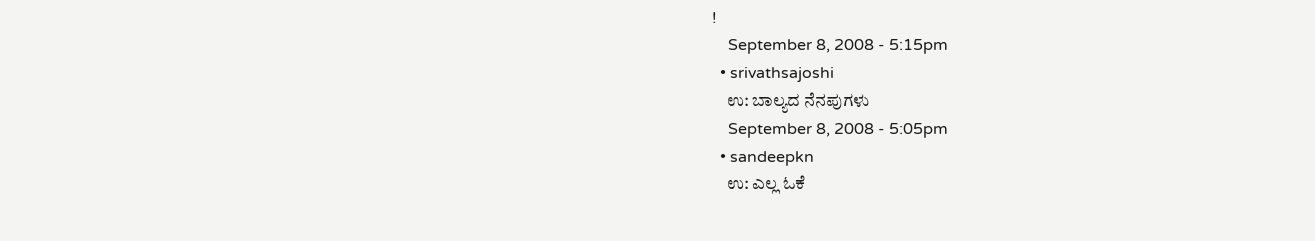!
    September 8, 2008 - 5:15pm
  • srivathsajoshi
    ಉ: ಬಾಲ್ಯದ ನೆನಪುಗಳು
    September 8, 2008 - 5:05pm
  • sandeepkn
    ಉ: ಎಲ್ಲ ಓಕೆ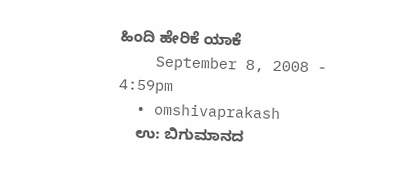ಹಿಂದಿ ಹೇರಿಕೆ ಯಾಕೆ
    September 8, 2008 - 4:59pm
  • omshivaprakash
    ಉ: ಬಿಗುಮಾನದ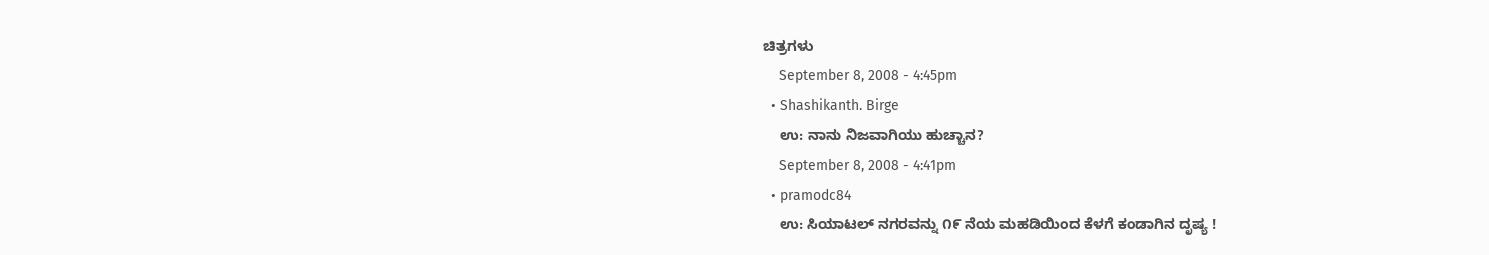ಚಿತ್ರಗಳು
    September 8, 2008 - 4:45pm
  • Shashikanth. Birge
    ಉ: ನಾನು ನಿಜವಾಗಿಯು ಹುಚ್ಚಾನ?
    September 8, 2008 - 4:41pm
  • pramodc84
    ಉ: ಸಿಯಾಟಲ್ ನಗರವನ್ನು ೧೯ ನೆಯ ಮಹಡಿಯಿಂದ ಕೆಳಗೆ ಕಂಡಾಗಿನ ದೃಷ್ಯ !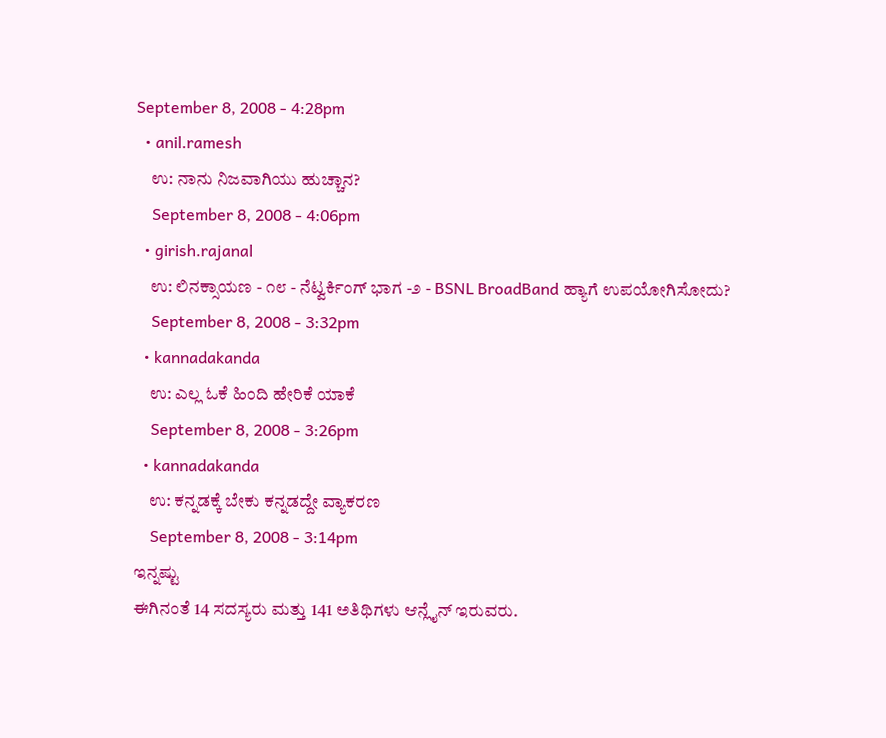September 8, 2008 - 4:28pm
  • anil.ramesh
    ಉ: ನಾನು ನಿಜವಾಗಿಯು ಹುಚ್ಚಾನ?
    September 8, 2008 - 4:06pm
  • girish.rajanal
    ಉ: ಲಿನಕ್ಸಾಯಣ - ೧೮ - ನೆಟ್ವರ್ಕಿಂಗ್ ಭಾಗ -೨ - BSNL BroadBand ಹ್ಯಾಗೆ ಉಪಯೋಗಿಸೋದು?
    September 8, 2008 - 3:32pm
  • kannadakanda
    ಉ: ಎಲ್ಲ ಓಕೆ ಹಿಂದಿ ಹೇರಿಕೆ ಯಾಕೆ
    September 8, 2008 - 3:26pm
  • kannadakanda
    ಉ: ಕನ್ನಡಕ್ಕೆ ಬೇಕು ಕನ್ನಡದ್ದೇ ವ್ಯಾಕರಣ
    September 8, 2008 - 3:14pm
ಇನ್ನಷ್ಟು
ಈಗಿನಂತೆ 14 ಸದಸ್ಯರು ಮತ್ತು 141 ಅತಿಥಿಗಳು ಆನ್ಲೈನ್ ಇರುವರು.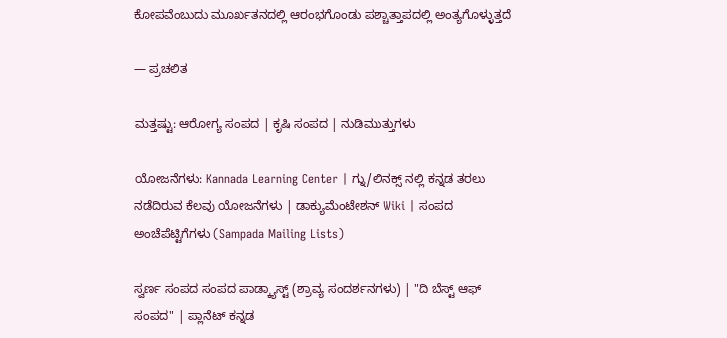ಕೋಪವೆಂಬುದು ಮೂರ್ಖತನದಲ್ಲಿ ಆರಂಭಗೊಂಡು ಪಶ್ಚಾತ್ತಾಪದಲ್ಲಿ ಅಂತ್ಯಗೊಳ್ಳುತ್ತದೆ

— ಪ್ರಚಲಿತ

ಮತ್ತಷ್ಟು: ಆರೋಗ್ಯ ಸಂಪದ | ಕೃಷಿ ಸಂಪದ | ನುಡಿಮುತ್ತುಗಳು

ಯೋಜನೆಗಳು: Kannada Learning Center | ಗ್ನು/ಲಿನಕ್ಸ್ ನಲ್ಲಿ ಕನ್ನಡ ತರಲು ನಡೆದಿರುವ ಕೆಲವು ಯೋಜನೆಗಳು | ಡಾಕ್ಯುಮೆಂಟೇಶನ್ Wiki | ಸಂಪದ ಅಂಚೆಪೆಟ್ಟಿಗೆಗಳು (Sampada Mailing Lists)

ಸ್ವರ್ಣ ಸಂಪದ ಸಂಪದ ಪಾಡ್ಕ್ಯಾಸ್ಟ್ (ಶ್ರಾವ್ಯ ಸಂದರ್ಶನಗಳು) | "ದಿ ಬೆಸ್ಟ್ ಆಫ್ ಸಂಪದ" | ಪ್ಲಾನೆಟ್ ಕನ್ನಡ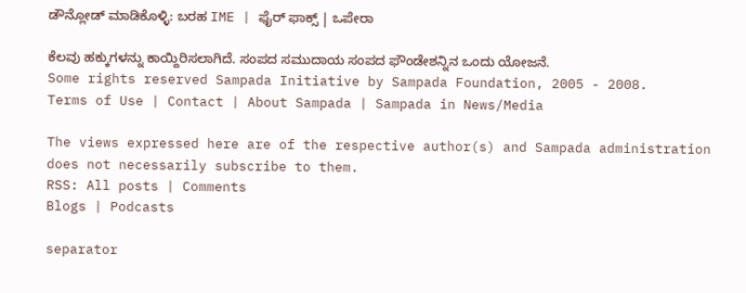ಡೌನ್ಲೋಡ್ ಮಾಡಿಕೊಳ್ಳಿ: ಬರಹ IME | ಫೈರ್ ಫಾಕ್ಸ್ | ಒಪೇರಾ

ಕೆಲವು ಹಕ್ಕುಗಳನ್ನು ಕಾಯ್ದಿರಿಸಲಾಗಿದೆ. ಸಂಪದ ಸಮುದಾಯ ಸಂಪದ ಫೌಂಡೇಶನ್ನಿನ ಒಂದು ಯೋಜನೆ.
Some rights reserved Sampada Initiative by Sampada Foundation, 2005 - 2008.
Terms of Use | Contact | About Sampada | Sampada in News/Media

The views expressed here are of the respective author(s) and Sampada administration does not necessarily subscribe to them.
RSS: All posts | Comments
Blogs | Podcasts

separator